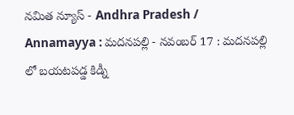నమిత న్యూస్ - Andhra Pradesh / Annamayya : మదనపల్లి - నవంబర్ 17 : మదనపల్లి లో బయటపడ్డ కిడ్నీ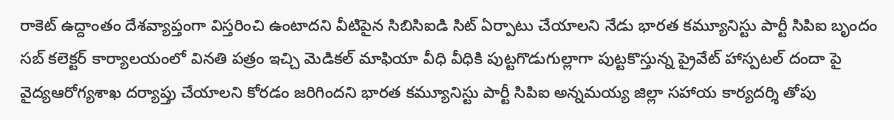రాకెట్ ఉద్దాంతం దేశవ్యాప్తంగా విస్తరించి ఉంటాదని వీటిపైన సిబిసిఐడి సిట్ ఏర్పాటు చేయాలని నేడు భారత కమ్యూనిస్టు పార్టీ సిపిఐ బృందం సబ్ కలెక్టర్ కార్యాలయంలో వినతి పత్రం ఇచ్చి మెడికల్ మాఫియా వీధి వీధికి పుట్టగొడుగుల్లాగా పుట్టకొస్తున్న ప్రైవేట్ హాస్పటల్ దందా పై వైద్యఆరోగ్యశాఖ దర్యాప్తు చేయాలని కోరడం జరిగిందని భారత కమ్యూనిస్టు పార్టీ సిపిఐ అన్నమయ్య జిల్లా సహాయ కార్యదర్శి తోపు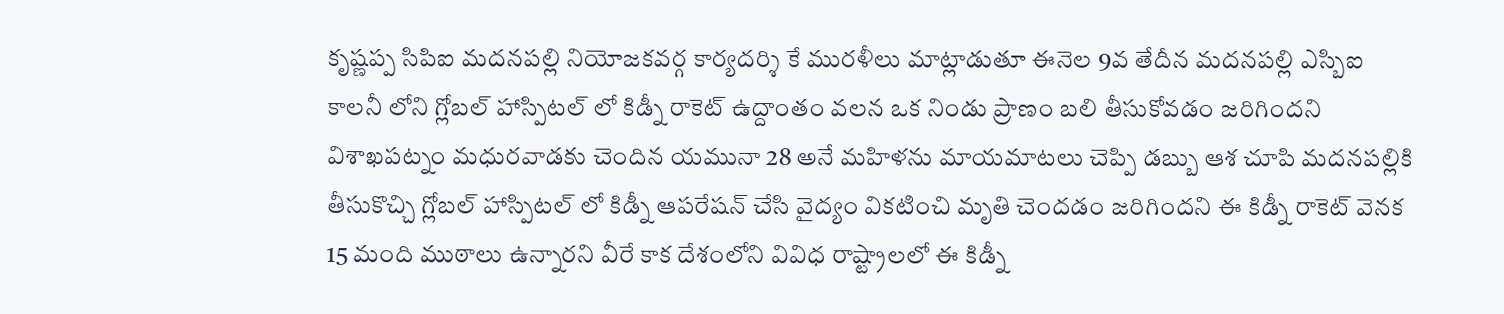కృష్ణప్ప సిపిఐ మదనపల్లి నియోజకవర్గ కార్యదర్శి కే మురళీలు మాట్లాడుతూ ఈనెల 9వ తేదీన మదనపల్లి ఎస్బిఐ కాలనీ లోని గ్లోబల్ హాస్పిటల్ లో కిడ్నీ రాకెట్ ఉద్దాంతం వలన ఒక నిండు ప్రాణం బలి తీసుకోవడం జరిగిందని విశాఖపట్నం మధురవాడకు చెందిన యమునా 28 అనే మహిళను మాయమాటలు చెప్పి డబ్బు ఆశ చూపి మదనపల్లికి తీసుకొచ్చి గ్లోబల్ హాస్పిటల్ లో కిడ్నీ ఆపరేషన్ చేసి వైద్యం వికటించి మృతి చెందడం జరిగిందని ఈ కిడ్నీ రాకెట్ వెనక 15 మంది ముఠాలు ఉన్నారని వీరే కాక దేశంలోని వివిధ రాష్ట్రాలలో ఈ కిడ్నీ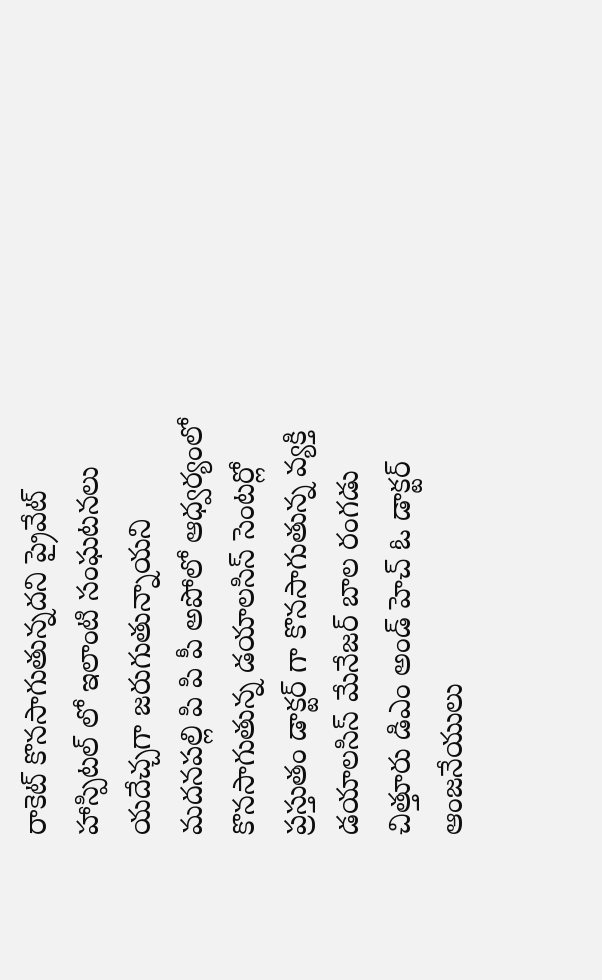రాకెట్ కొనసాగుతున్నదని ప్రైవేట్ హాస్పిటల్ లో ఇలాంటి సంఘటనలు యదేచ్చగా జరుగుతున్నాయని మదనపల్లి పి పి పీ అపోలో ఆధ్వర్యంలో కొనసాగుతున్న డయాలసిస్ సెంటర్లో ప్రస్తుతం డాక్టర్ గా కొనసాగుతున్న వ్యక్తి డయాలసిస్ మేనేజర్ బాల రంగడు చిత్తూరు డిఎం అండ్ హెచ్ ఓ డాక్టర్ ఆంజనేయులు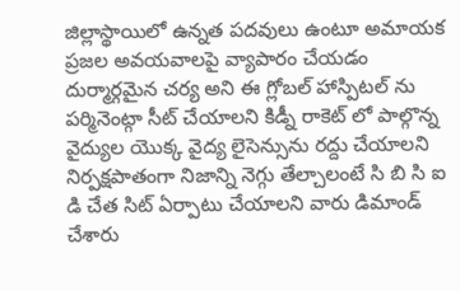జిల్లాస్థాయిలో ఉన్నత పదవులు ఉంటూ అమాయక ప్రజల అవయవాలపై వ్యాపారం చేయడం దుర్మార్గమైన చర్య అని ఈ గ్లోబల్ హాస్పిటల్ ను పర్మినెంట్గా సీట్ చేయాలని కిడ్నీ రాకెట్ లో పాల్గొన్న వైద్యుల యొక్క వైద్య లైసెన్సును రద్దు చేయాలని నిర్పక్షపాతంగా నిజాన్ని నెగ్గు తేల్చాలంటే సి బి సి ఐ డి చేత సిట్ ఏర్పాటు చేయాలని వారు డిమాండ్ చేశారు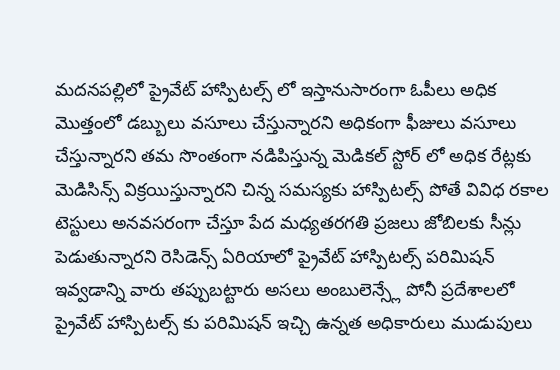మదనపల్లిలో ప్రైవేట్ హాస్పిటల్స్ లో ఇస్తానుసారంగా ఓపీలు అధిక మొత్తంలో డబ్బులు వసూలు చేస్తున్నారని అధికంగా ఫీజులు వసూలు చేస్తున్నారని తమ సొంతంగా నడిపిస్తున్న మెడికల్ స్టోర్ లో అధిక రేట్లకు మెడిసిన్స్ విక్రయిస్తున్నారని చిన్న సమస్యకు హాస్పిటల్స్ పోతే వివిధ రకాల టెస్టులు అనవసరంగా చేస్తూ పేద మధ్యతరగతి ప్రజలు జోబిలకు సీన్లు పెడుతున్నారని రెసిడెన్స్ ఏరియాలో ప్రైవేట్ హాస్పిటల్స్ పరిమిషన్ ఇవ్వడాన్ని వారు తప్పుబట్టారు అసలు అంబులెన్స్లే పోనీ ప్రదేశాలలో ప్రైవేట్ హాస్పిటల్స్ కు పరిమిషన్ ఇచ్చి ఉన్నత అధికారులు ముడుపులు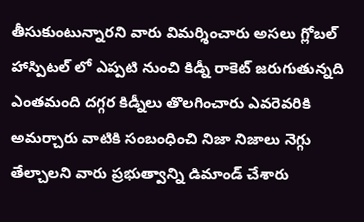తీసుకుంటున్నారని వారు విమర్శించారు అసలు గ్లోబల్ హాస్పిటల్ లో ఎప్పటి నుంచి కిడ్నీ రాకెట్ జరుగుతున్నది ఎంతమంది దగ్గర కిడ్నీలు తొలగించారు ఎవరెవరికి అమర్చారు వాటికి సంబంధించి నిజా నిజాలు నెగ్గు తేల్చాలని వారు ప్రభుత్వాన్ని డిమాండ్ చేశారు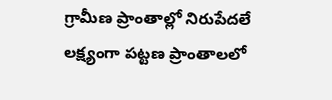గ్రామీణ ప్రాంతాల్లో నిరుపేదలే లక్ష్యంగా పట్టణ ప్రాంతాలలో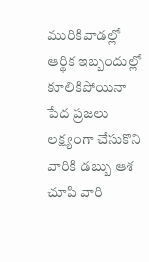మురికివాడల్లో ఆర్థిక ఇబ్బందుల్లో కూలికిపోయినా పేద ప్రజలు లక్ష్యంగా చేసుకొని వారికి డబ్బు ఆశ చూపి వారి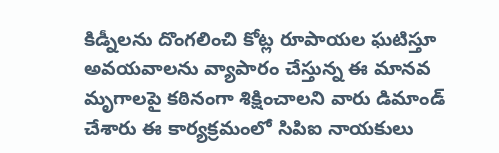కిడ్నీలను దొంగలించి కోట్ల రూపాయల ఘటిస్తూ అవయవాలను వ్యాపారం చేస్తున్న ఈ మానవ మృగాలపై కఠినంగా శిక్షించాలని వారు డిమాండ్ చేశారు ఈ కార్యక్రమంలో సిపిఐ నాయకులు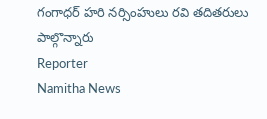గంగాధర్ హరి నర్సింహులు రవి తదితరులు పాల్గొన్నారు
Reporter
Namitha News